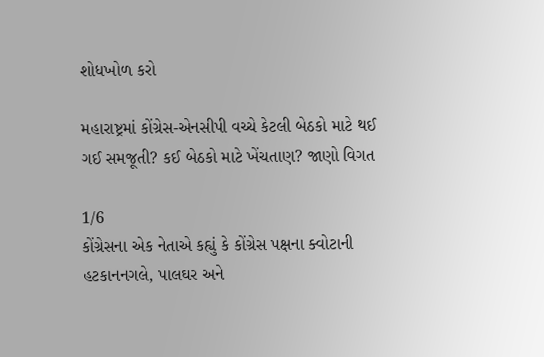શોધખોળ કરો

મહારાષ્ટ્રમાં કોંગ્રેસ-એનસીપી વચ્ચે કેટલી બેઠકો માટે થઈ ગઈ સમજૂતી? કઈ બેઠકો માટે ખેંચતાણ? જાણો વિગત

1/6
કોંગ્રેસના એક નેતાએ કહ્યું કે કોંગ્રેસ પક્ષના ક્વોટાની હટકાનનગલે, પાલઘર અને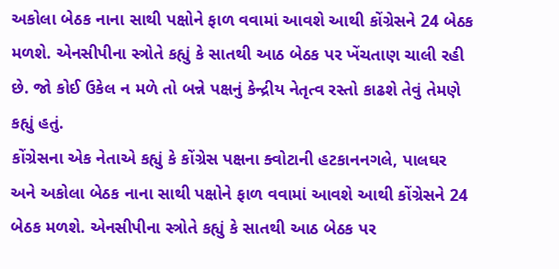અકોલા બેઠક નાના સાથી પક્ષોને ફાળ વવામાં આવશે આથી કોંગ્રેસને 24 બેઠક મળશે. એનસીપીના સ્ત્રોતે કહ્યું કે સાતથી આઠ બેઠક પર ખેંચતાણ ચાલી રહી છે. જો કોઈ ઉકેલ ન મળે તો બન્ને પક્ષનું કેન્દ્રીય નેતૃત્વ રસ્તો કાઢશે તેવું તેમણે કહ્યું હતું.
કોંગ્રેસના એક નેતાએ કહ્યું કે કોંગ્રેસ પક્ષના ક્વોટાની હટકાનનગલે, પાલઘર અને અકોલા બેઠક નાના સાથી પક્ષોને ફાળ વવામાં આવશે આથી કોંગ્રેસને 24 બેઠક મળશે. એનસીપીના સ્ત્રોતે કહ્યું કે સાતથી આઠ બેઠક પર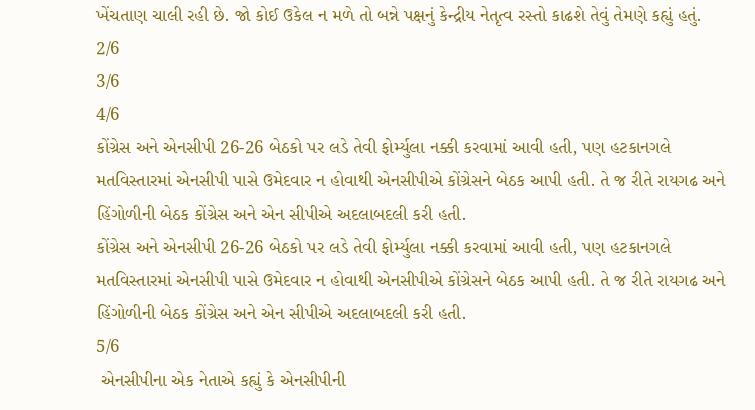ખેંચતાણ ચાલી રહી છે. જો કોઈ ઉકેલ ન મળે તો બન્ને પક્ષનું કેન્દ્રીય નેતૃત્વ રસ્તો કાઢશે તેવું તેમણે કહ્યું હતું.
2/6
3/6
4/6
કોંગ્રેસ અને એનસીપી 26-26 બેઠકો પર લડે તેવી ફોર્મ્યુલા નક્કી કરવામાં આવી હતી, પણ હટકાનગલે મતવિસ્તારમાં એનસીપી પાસે ઉમેદવાર ન હોવાથી એનસીપીએ કોંગ્રેસને બેઠક આપી હતી. તે જ રીતે રાયગઢ અને હિંગોળીની બેઠક કોંગ્રેસ અને એન સીપીએ અદલાબદલી કરી હતી.
કોંગ્રેસ અને એનસીપી 26-26 બેઠકો પર લડે તેવી ફોર્મ્યુલા નક્કી કરવામાં આવી હતી, પણ હટકાનગલે મતવિસ્તારમાં એનસીપી પાસે ઉમેદવાર ન હોવાથી એનસીપીએ કોંગ્રેસને બેઠક આપી હતી. તે જ રીતે રાયગઢ અને હિંગોળીની બેઠક કોંગ્રેસ અને એન સીપીએ અદલાબદલી કરી હતી.
5/6
 એનસીપીના એક નેતાએ કહ્યું કે એનસીપીની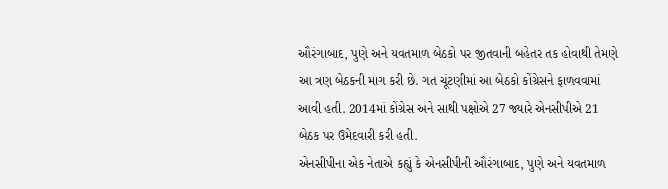ઔરંગાબાદ, પુણે અને યવતમાળ બેઠકો પર જીતવાની બહેતર તક હોવાથી તેમણે આ ત્રણ બેઠકની માગ કરી છે. ગત ચૂંટણીમાં આ બેઠકો કોંગ્રેસને ફાળવવામાં આવી હતી. 2014માં કોંગ્રેસ અને સાથી પક્ષોએ 27 જ્યારે એનસીપીએ 21 બેઠક પર ઉમેદવારી કરી હતી.
એનસીપીના એક નેતાએ કહ્યું કે એનસીપીની ઔરંગાબાદ, પુણે અને યવતમાળ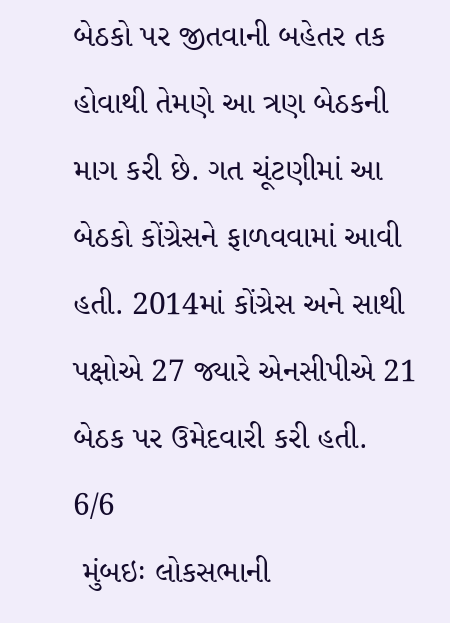બેઠકો પર જીતવાની બહેતર તક હોવાથી તેમણે આ ત્રણ બેઠકની માગ કરી છે. ગત ચૂંટણીમાં આ બેઠકો કોંગ્રેસને ફાળવવામાં આવી હતી. 2014માં કોંગ્રેસ અને સાથી પક્ષોએ 27 જ્યારે એનસીપીએ 21 બેઠક પર ઉમેદવારી કરી હતી.
6/6
 મુંબઇઃ લોકસભાની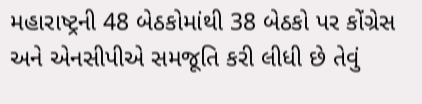મહારાષ્ટ્રની 48 બેઠકોમાંથી 38 બેઠકો પર કોંગ્રેસ અને એનસીપીએ સમજૂતિ કરી લીધી છે તેવું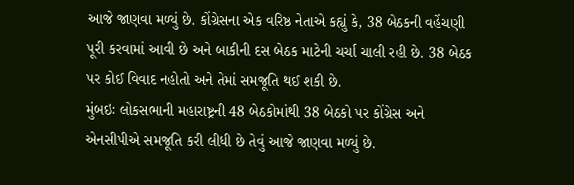આજે જાણવા મળ્યું છે. કોંગ્રેસના એક વરિષ્ઠ નેતાએ કહ્યું કે, 38 બેઠકની વહેંચણી પૂરી કરવામાં આવી છે અને બાકીની દસ બેઠક માટેની ચર્ચા ચાલી રહી છે. 38 બેઠક પર કોઈ વિવાદ નહોતો અને તેમાં સમજૂતિ થઈ શકી છે.
મુંબઇઃ લોકસભાની મહારાષ્ટ્રની 48 બેઠકોમાંથી 38 બેઠકો પર કોંગ્રેસ અને એનસીપીએ સમજૂતિ કરી લીધી છે તેવું આજે જાણવા મળ્યું છે.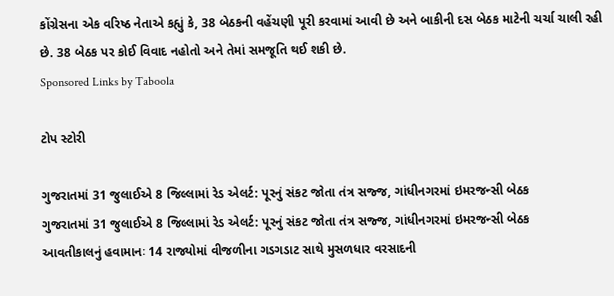કોંગ્રેસના એક વરિષ્ઠ નેતાએ કહ્યું કે, 38 બેઠકની વહેંચણી પૂરી કરવામાં આવી છે અને બાકીની દસ બેઠક માટેની ચર્ચા ચાલી રહી છે. 38 બેઠક પર કોઈ વિવાદ નહોતો અને તેમાં સમજૂતિ થઈ શકી છે.
Sponsored Links by Taboola

ટોપ સ્ટોરી

ગુજરાતમાં 31 જુલાઈએ 8 જિલ્લામાં રેડ એલર્ટ: પૂરનું સંકટ જોતા તંત્ર સજ્જ, ગાંધીનગરમાં ઇમરજન્સી બેઠક
ગુજરાતમાં 31 જુલાઈએ 8 જિલ્લામાં રેડ એલર્ટ: પૂરનું સંકટ જોતા તંત્ર સજ્જ, ગાંધીનગરમાં ઇમરજન્સી બેઠક
આવતીકાલનું હવામાનઃ 14 રાજ્યોમાં વીજળીના ગડગડાટ સાથે મુસળધાર વરસાદની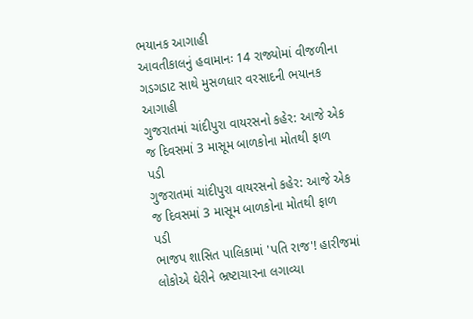ભયાનક આગાહી
આવતીકાલનું હવામાનઃ 14 રાજ્યોમાં વીજળીના ગડગડાટ સાથે મુસળધાર વરસાદની ભયાનક આગાહી
ગુજરાતમાં ચાંદીપુરા વાયરસનો કહેર: આજે એક જ દિવસમાં 3 માસૂમ બાળકોના મોતથી ફાળ પડી
ગુજરાતમાં ચાંદીપુરા વાયરસનો કહેર: આજે એક જ દિવસમાં 3 માસૂમ બાળકોના મોતથી ફાળ પડી
ભાજપ શાસિત પાલિકામાં 'પતિ રાજ'! હારીજમાં લોકોએ ઘેરીને ભ્રષ્ટાચારના લગાવ્યા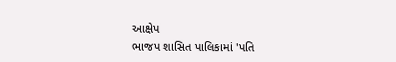આક્ષેપ
ભાજપ શાસિત પાલિકામાં 'પતિ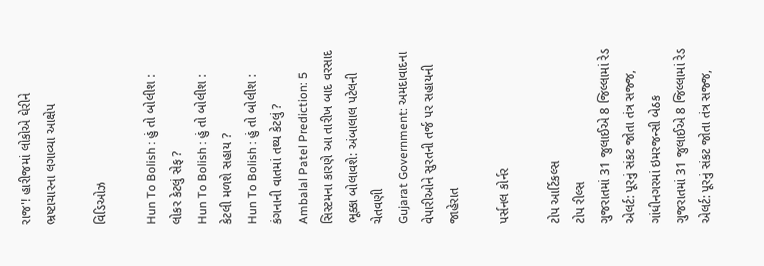રાજ'! હારીજમાં લોકોએ ઘેરીને ભ્રષ્ટાચારના લગાવ્યા આક્ષેપ

વિડિઓઝ

Hun To Bolish : હું તો બોલીશ : લોકર કેટલું સેફ ?
Hun To Bolish : હું તો બોલીશ : કેટલી મળશે સહાય ?
Hun To Bolish : હું તો બોલીશ : કંગનાની વાતમાં તથ્ય કેટલું ?
Ambalal Patel Prediction: 5 સિસ્ટમના કારણે આ તારીખ બાદ વરસાદ ભૂક્કા બોલાવશે: અંબાલાલ પટેલની ચેતવણી
Gujarat Government: અમદાવાદના વેપારીઓને સુરતની તર્જ પર સહાયની જાહેરાત

પર્સનલ કોર્નર

ટોપ આર્ટિકલ્સ
ટોપ રીલ્સ
ગુજરાતમાં 31 જુલાઈએ 8 જિલ્લામાં રેડ એલર્ટ: પૂરનું સંકટ જોતા તંત્ર સજ્જ, ગાંધીનગરમાં ઇમરજન્સી બેઠક
ગુજરાતમાં 31 જુલાઈએ 8 જિલ્લામાં રેડ એલર્ટ: પૂરનું સંકટ જોતા તંત્ર સજ્જ,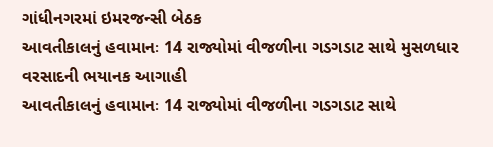ગાંધીનગરમાં ઇમરજન્સી બેઠક
આવતીકાલનું હવામાનઃ 14 રાજ્યોમાં વીજળીના ગડગડાટ સાથે મુસળધાર વરસાદની ભયાનક આગાહી
આવતીકાલનું હવામાનઃ 14 રાજ્યોમાં વીજળીના ગડગડાટ સાથે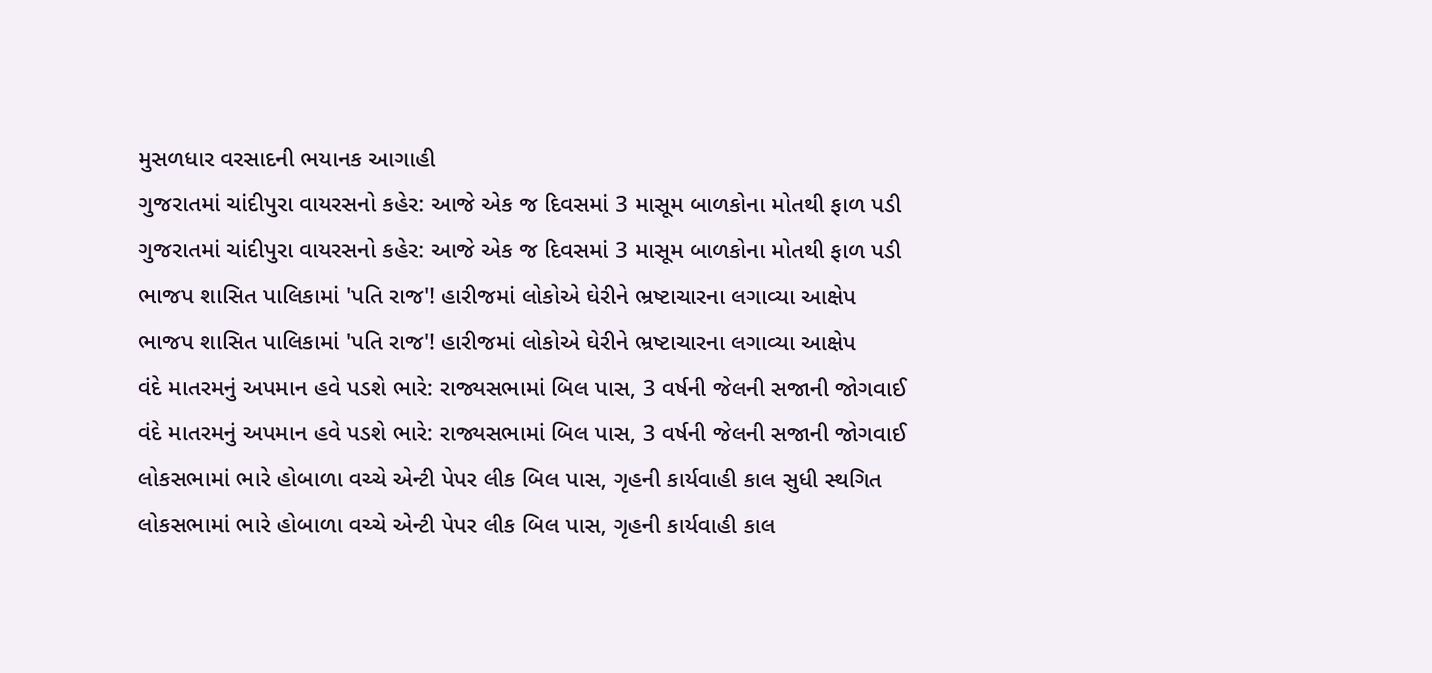મુસળધાર વરસાદની ભયાનક આગાહી
ગુજરાતમાં ચાંદીપુરા વાયરસનો કહેર: આજે એક જ દિવસમાં 3 માસૂમ બાળકોના મોતથી ફાળ પડી
ગુજરાતમાં ચાંદીપુરા વાયરસનો કહેર: આજે એક જ દિવસમાં 3 માસૂમ બાળકોના મોતથી ફાળ પડી
ભાજપ શાસિત પાલિકામાં 'પતિ રાજ'! હારીજમાં લોકોએ ઘેરીને ભ્રષ્ટાચારના લગાવ્યા આક્ષેપ
ભાજપ શાસિત પાલિકામાં 'પતિ રાજ'! હારીજમાં લોકોએ ઘેરીને ભ્રષ્ટાચારના લગાવ્યા આક્ષેપ
વંદે માતરમનું અપમાન હવે પડશે ભારે: રાજ્યસભામાં બિલ પાસ, 3 વર્ષની જેલની સજાની જોગવાઈ
વંદે માતરમનું અપમાન હવે પડશે ભારે: રાજ્યસભામાં બિલ પાસ, 3 વર્ષની જેલની સજાની જોગવાઈ
લોકસભામાં ભારે હોબાળા વચ્ચે એન્ટી પેપર લીક બિલ પાસ, ગૃહની કાર્યવાહી કાલ સુધી સ્થગિત
લોકસભામાં ભારે હોબાળા વચ્ચે એન્ટી પેપર લીક બિલ પાસ, ગૃહની કાર્યવાહી કાલ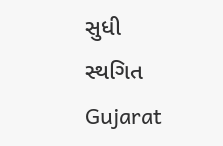સુધી સ્થગિત
Gujarat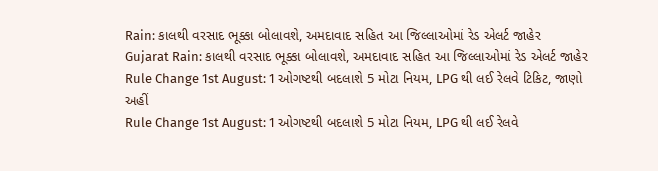Rain: કાલથી વરસાદ ભૂક્કા બોલાવશે, અમદાવાદ સહિત આ જિલ્લાઓમાં રેડ એલર્ટ જાહેર
Gujarat Rain: કાલથી વરસાદ ભૂક્કા બોલાવશે, અમદાવાદ સહિત આ જિલ્લાઓમાં રેડ એલર્ટ જાહેર
Rule Change 1st August: 1 ઓગષ્ટથી બદલાશે 5 મોટા નિયમ, LPG થી લઈ રેલવે ટિકિટ, જાણો અહીં
Rule Change 1st August: 1 ઓગષ્ટથી બદલાશે 5 મોટા નિયમ, LPG થી લઈ રેલવે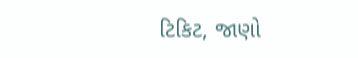ટિકિટ, જાણો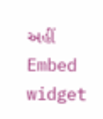અહીં
Embed widget